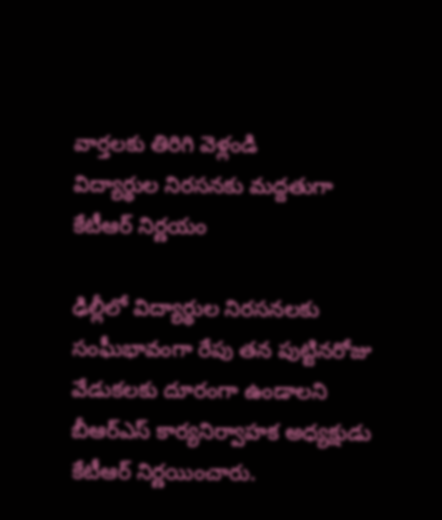వార్తలకు తిరిగి వెళ్లండి
విద్యార్థుల నిరసనకు మద్దతుగా కేటీఆర్ నిర్ణయం

ఢిల్లీలో విద్యార్థుల నిరసనలకు సంఘీభావంగా రేపు తన పుట్టినరోజు వేడుకలకు దూరంగా ఉండాలని బీఆర్ఎస్ కార్యనిర్వాహక అధ్యక్షుడు కేటీఆర్ నిర్ణయించారు.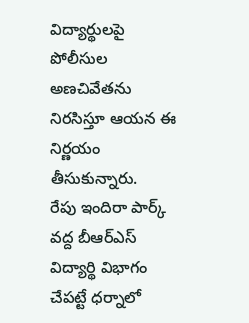విద్యార్థులపై పోలీసుల అణచివేతను నిరసిస్తూ ఆయన ఈ నిర్ణయం తీసుకున్నారు.
రేపు ఇందిరా పార్క్ వద్ద బీఆర్ఎస్ విద్యార్థి విభాగం చేపట్టే ధర్నాలో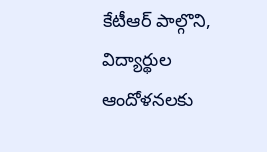కేటీఆర్ పాల్గొని, విద్యార్థుల ఆందోళనలకు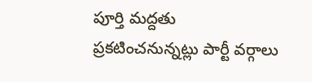పూర్తి మద్దతు ప్రకటించనున్నట్లు పార్టీ వర్గాలు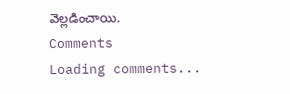వెల్లడించాయి.
Comments
Loading comments...